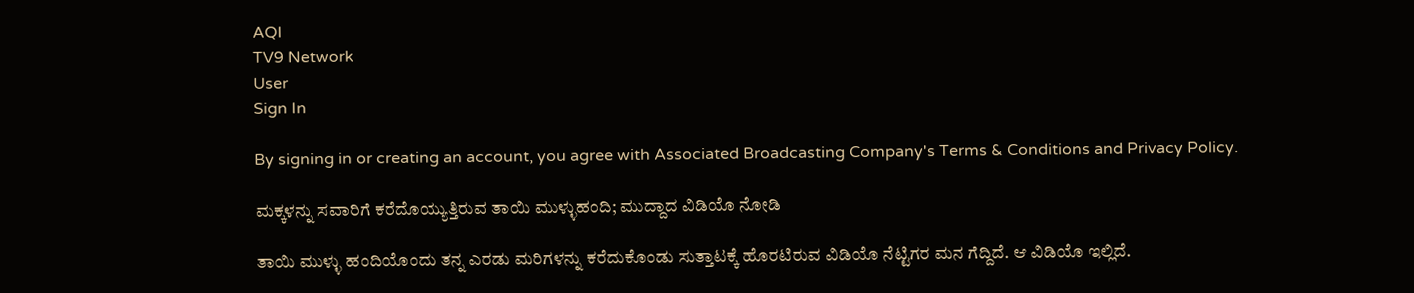AQI
TV9 Network
User
Sign In

By signing in or creating an account, you agree with Associated Broadcasting Company's Terms & Conditions and Privacy Policy.

ಮಕ್ಕಳನ್ನು ಸವಾರಿಗೆ ಕರೆದೊಯ್ಯುತ್ತಿರುವ ತಾಯಿ ಮುಳ್ಳುಹಂದಿ; ಮುದ್ದಾದ ವಿಡಿಯೊ ನೋಡಿ

ತಾಯಿ ಮುಳ್ಳು ಹಂದಿಯೊಂದು ತನ್ನ ಎರಡು ಮರಿಗಳನ್ನು ಕರೆದುಕೊಂಡು ಸುತ್ತಾಟಕ್ಕೆ ಹೊರಟಿರುವ ವಿಡಿಯೊ ನೆಟ್ಟಿಗರ ಮನ ಗೆದ್ದಿದೆ. ಆ ವಿಡಿಯೊ ಇಲ್ಲಿದೆ.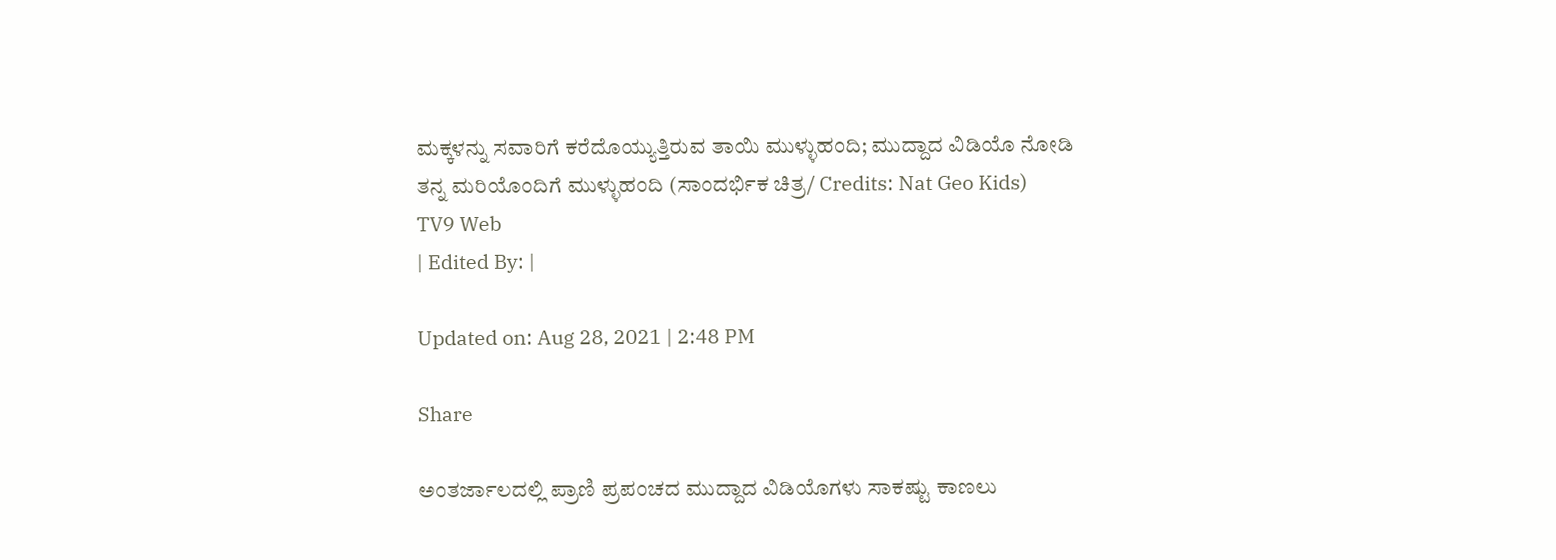ಮಕ್ಕಳನ್ನು ಸವಾರಿಗೆ ಕರೆದೊಯ್ಯುತ್ತಿರುವ ತಾಯಿ ಮುಳ್ಳುಹಂದಿ; ಮುದ್ದಾದ ವಿಡಿಯೊ ನೋಡಿ
ತನ್ನ ಮರಿಯೊಂದಿಗೆ ಮುಳ್ಳುಹಂದಿ (ಸಾಂದರ್ಭಿಕ ಚಿತ್ರ/ Credits: Nat Geo Kids)
TV9 Web
| Edited By: |

Updated on: Aug 28, 2021 | 2:48 PM

Share

ಅಂತರ್ಜಾಲದಲ್ಲಿ ಪ್ರಾಣಿ ಪ್ರಪಂಚದ ಮುದ್ದಾದ ವಿಡಿಯೊಗಳು ಸಾಕಷ್ಟು ಕಾಣಲು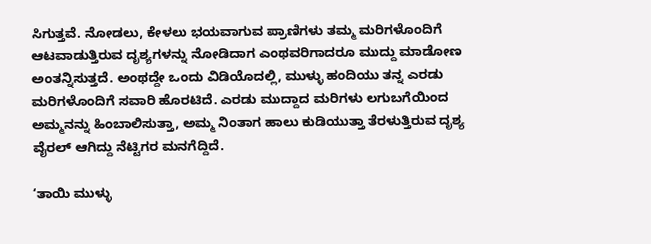ಸಿಗುತ್ತವೆ. ನೋಡಲು, ಕೇಳಲು ಭಯವಾಗುವ ಪ್ರಾಣಿಗಳು ತಮ್ಮ ಮರಿಗಳೊಂದಿಗೆ ಆಟವಾಡುತ್ತಿರುವ ದೃಶ್ಯಗಳನ್ನು ನೋಡಿದಾಗ ಎಂಥವರಿಗಾದರೂ ಮುದ್ದು ಮಾಡೋಣ ಅಂತನ್ನಿಸುತ್ತದೆ. ಅಂಥದ್ದೇ ಒಂದು ವಿಡಿಯೊದಲ್ಲಿ, ಮುಳ್ಳು ಹಂದಿಯು ತನ್ನ ಎರಡು ಮರಿಗಳೊಂದಿಗೆ ಸವಾರಿ ಹೊರಟಿದೆ. ಎರಡು ಮುದ್ದಾದ ಮರಿಗಳು ಲಗುಬಗೆಯಿಂದ ಅಮ್ಮನನ್ನು ಹಿಂಬಾಲಿಸುತ್ತಾ, ಅಮ್ಮ ನಿಂತಾಗ ಹಾಲು ಕುಡಿಯುತ್ತಾ ತೆರಳುತ್ತಿರುವ ದೃಶ್ಯ ವೈರಲ್ ಆಗಿದ್ದು ನೆಟ್ಟಿಗರ ಮನಗೆದ್ದಿದೆ.

‘ತಾಯಿ ಮುಳ್ಳು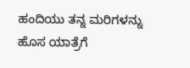ಹಂದಿಯು ತನ್ನ ಮರಿಗಳನ್ನು ಹೊಸ ಯಾತ್ರೆಗೆ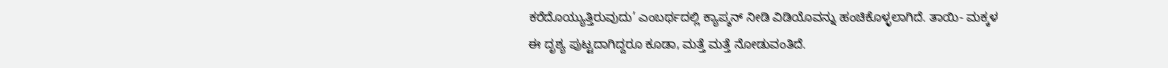ಕರೆದೊಯ್ಯುತ್ತಿರುವುದು’ ಎಂಬರ್ಥದಲ್ಲಿ ಕ್ಯಾಪ್ಶನ್ ನೀಡಿ ವಿಡಿಯೊವನ್ನು ಹಂಚಿಕೊಳ್ಳಲಾಗಿದೆ. ತಾಯಿ- ಮಕ್ಕಳ ಈ ದೃಶ್ಯ ಪುಟ್ಟದಾಗಿದ್ದರೂ ಕೂಡಾ, ಮತ್ತೆ ಮತ್ತೆ ನೋಡುವಂತಿದೆ.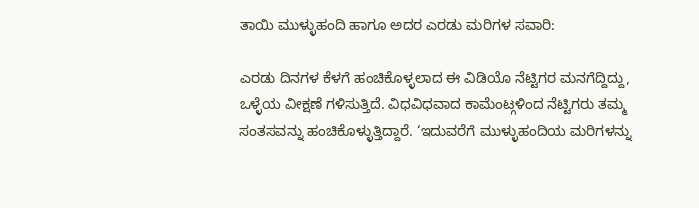ತಾಯಿ ಮುಳ್ಳುಹಂದಿ ಹಾಗೂ ಅದರ ಎರಡು ಮರಿಗಳ ಸವಾರಿ:

ಎರಡು ದಿನಗಳ ಕೆಳಗೆ ಹಂಚಿಕೊಳ್ಳಲಾದ ಈ ವಿಡಿಯೊ ನೆಟ್ಟಿಗರ ಮನಗೆದ್ದಿದ್ದು, ಒಳ್ಳೆಯ ವೀಕ್ಷಣೆ ಗಳಿಸುತ್ತಿದೆ. ವಿಧವಿಧವಾದ ಕಾಮೆಂಟ್ಗಳಿಂದ ನೆಟ್ಟಿಗರು ತಮ್ಮ ಸಂತಸವನ್ನು ಹಂಚಿಕೊಳ್ಳುತ್ತಿದ್ದಾರೆ. ‘ಇದುವರೆಗೆ ಮುಳ್ಳುಹಂದಿಯ ಮರಿಗಳನ್ನು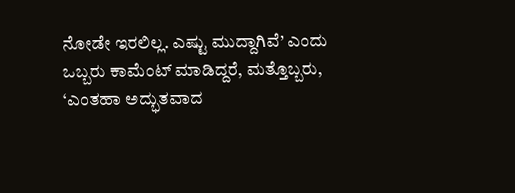ನೋಡೇ ಇರಲಿಲ್ಲ. ಎಷ್ಟು ಮುದ್ದಾಗಿವೆ’ ಎಂದು ಒಬ್ಬರು ಕಾಮೆಂಟ್ ಮಾಡಿದ್ದರೆ, ಮತ್ತೊಬ್ಬರು, ‘ಎಂತಹಾ ಅದ್ಭುತವಾದ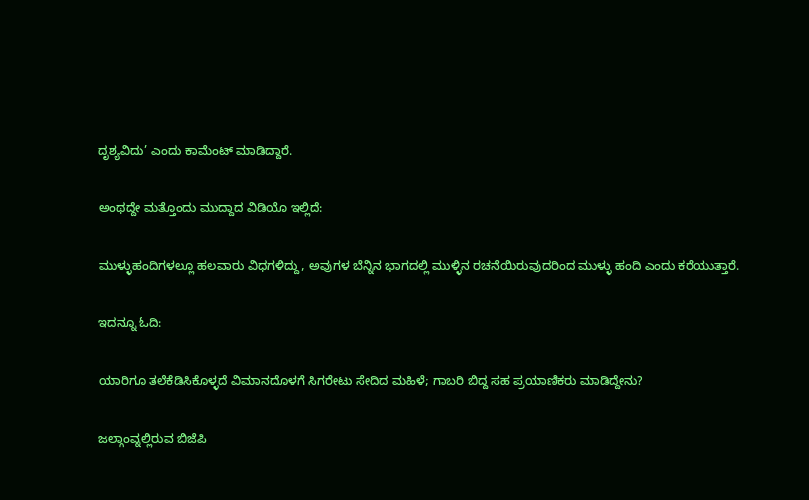ದೃಶ್ಯವಿದು’ ಎಂದು ಕಾಮೆಂಟ್ ಮಾಡಿದ್ದಾರೆ.

ಅಂಥದ್ದೇ ಮತ್ತೊಂದು ಮುದ್ದಾದ ವಿಡಿಯೊ ಇಲ್ಲಿದೆ:

ಮುಳ್ಳುಹಂದಿಗಳಲ್ಲೂ ಹಲವಾರು ವಿಧಗಳಿದ್ದು, ಅವುಗಳ ಬೆನ್ನಿನ ಭಾಗದಲ್ಲಿ ಮುಳ್ಳಿನ ರಚನೆಯಿರುವುದರಿಂದ ಮುಳ್ಳು ಹಂದಿ ಎಂದು ಕರೆಯುತ್ತಾರೆ.

ಇದನ್ನೂ ಓದಿ:

ಯಾರಿಗೂ ತಲೆಕೆಡಿಸಿಕೊಳ್ಳದೆ ವಿಮಾನದೊಳಗೆ ಸಿಗರೇಟು ಸೇದಿದ ಮಹಿಳೆ; ಗಾಬರಿ ಬಿದ್ದ ಸಹ ಪ್ರಯಾಣಿಕರು ಮಾಡಿದ್ದೇನು?

ಜಲ್ಗಾಂವ್ನಲ್ಲಿರುವ ಬಿಜೆಪಿ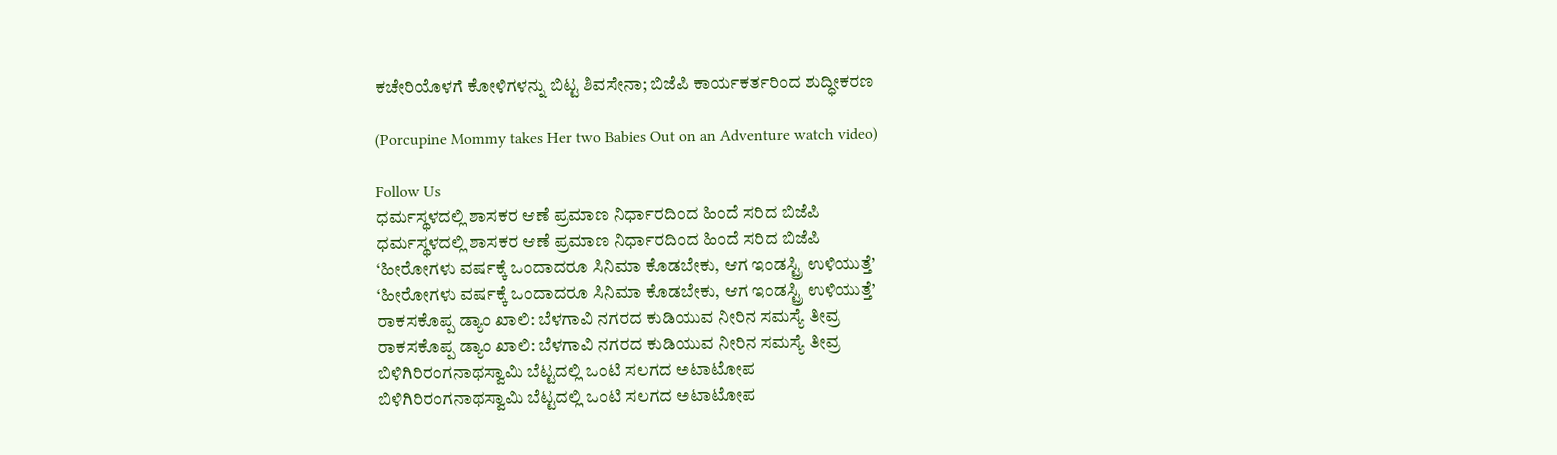ಕಚೇರಿಯೊಳಗೆ ಕೋಳಿಗಳನ್ನು ಬಿಟ್ಟ ಶಿವಸೇನಾ; ಬಿಜೆಪಿ ಕಾರ್ಯಕರ್ತರಿಂದ ಶುದ್ಧೀಕರಣ

(Porcupine Mommy takes Her two Babies Out on an Adventure watch video)

Follow Us
ಧರ್ಮಸ್ಥಳದಲ್ಲಿ ಶಾಸಕರ ಆಣೆ ಪ್ರಮಾಣ ನಿರ್ಧಾರದಿಂದ ಹಿಂದೆ ಸರಿದ ಬಿಜೆಪಿ
ಧರ್ಮಸ್ಥಳದಲ್ಲಿ ಶಾಸಕರ ಆಣೆ ಪ್ರಮಾಣ ನಿರ್ಧಾರದಿಂದ ಹಿಂದೆ ಸರಿದ ಬಿಜೆಪಿ
‘ಹೀರೋಗಳು ವರ್ಷಕ್ಕೆ ಒಂದಾದರೂ ಸಿನಿಮಾ ಕೊಡಬೇಕು, ಆಗ ಇಂಡಸ್ಟ್ರಿ ಉಳಿಯುತ್ತೆ’
‘ಹೀರೋಗಳು ವರ್ಷಕ್ಕೆ ಒಂದಾದರೂ ಸಿನಿಮಾ ಕೊಡಬೇಕು, ಆಗ ಇಂಡಸ್ಟ್ರಿ ಉಳಿಯುತ್ತೆ’
ರಾಕಸಕೊಪ್ಪ ಡ್ಯಾಂ ಖಾಲಿ: ಬೆಳಗಾವಿ ನಗರದ ಕುಡಿಯುವ ನೀರಿನ ಸಮಸ್ಯೆ ತೀವ್ರ
ರಾಕಸಕೊಪ್ಪ ಡ್ಯಾಂ ಖಾಲಿ: ಬೆಳಗಾವಿ ನಗರದ ಕುಡಿಯುವ ನೀರಿನ ಸಮಸ್ಯೆ ತೀವ್ರ
ಬಿಳಿಗಿರಿರಂಗನಾಥಸ್ವಾಮಿ ಬೆಟ್ಟದಲ್ಲಿ ಒಂಟಿ ಸಲಗದ ಅಟಾಟೋಪ
ಬಿಳಿಗಿರಿರಂಗನಾಥಸ್ವಾಮಿ ಬೆಟ್ಟದಲ್ಲಿ ಒಂಟಿ ಸಲಗದ ಅಟಾಟೋಪ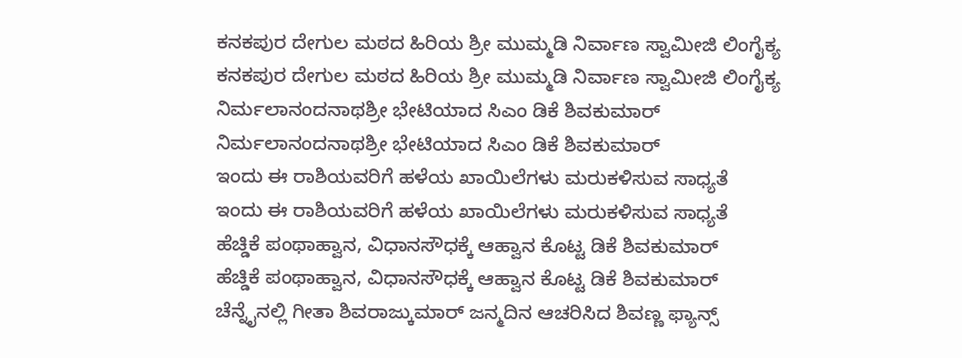ಕನಕಪುರ ದೇಗುಲ ಮಠದ ಹಿರಿಯ ಶ್ರೀ ಮುಮ್ಮಡಿ ನಿರ್ವಾಣ ಸ್ವಾಮೀಜಿ ಲಿಂಗೈಕ್ಯ
ಕನಕಪುರ ದೇಗುಲ ಮಠದ ಹಿರಿಯ ಶ್ರೀ ಮುಮ್ಮಡಿ ನಿರ್ವಾಣ ಸ್ವಾಮೀಜಿ ಲಿಂಗೈಕ್ಯ
ನಿರ್ಮಲಾನಂದನಾಥಶ್ರೀ ಭೇಟಿಯಾದ ಸಿಎಂ ಡಿಕೆ ಶಿವಕುಮಾರ್
ನಿರ್ಮಲಾನಂದನಾಥಶ್ರೀ ಭೇಟಿಯಾದ ಸಿಎಂ ಡಿಕೆ ಶಿವಕುಮಾರ್
ಇಂದು ಈ ರಾಶಿಯವರಿಗೆ ಹಳೆಯ ಖಾಯಿಲೆಗಳು ಮರುಕಳಿಸುವ ಸಾಧ್ಯತೆ
ಇಂದು ಈ ರಾಶಿಯವರಿಗೆ ಹಳೆಯ ಖಾಯಿಲೆಗಳು ಮರುಕಳಿಸುವ ಸಾಧ್ಯತೆ
ಹೆಚ್ಡಿಕೆ ಪಂಥಾಹ್ವಾನ, ವಿಧಾನಸೌಧಕ್ಕೆ ಆಹ್ವಾನ ಕೊಟ್ಟ ಡಿಕೆ ಶಿವಕುಮಾರ್
ಹೆಚ್ಡಿಕೆ ಪಂಥಾಹ್ವಾನ, ವಿಧಾನಸೌಧಕ್ಕೆ ಆಹ್ವಾನ ಕೊಟ್ಟ ಡಿಕೆ ಶಿವಕುಮಾರ್
ಚೆನ್ನೈನಲ್ಲಿ ಗೀತಾ ಶಿವರಾಜ್ಕುಮಾರ್ ಜನ್ಮದಿನ ಆಚರಿಸಿದ ಶಿವಣ್ಣ ಫ್ಯಾನ್ಸ್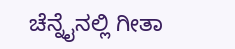ಚೆನ್ನೈನಲ್ಲಿ ಗೀತಾ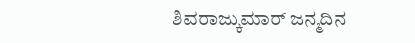ಶಿವರಾಜ್ಕುಮಾರ್ ಜನ್ಮದಿನ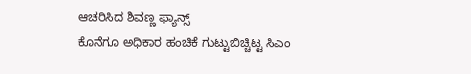ಆಚರಿಸಿದ ಶಿವಣ್ಣ ಫ್ಯಾನ್ಸ್
ಕೊನೆಗೂ ಅಧಿಕಾರ ಹಂಚಿಕೆ ಗುಟ್ಟುಬಿಚ್ಚಿಟ್ಟ ಸಿಎಂ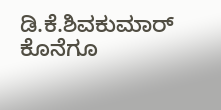ಡಿ.ಕೆ.ಶಿವಕುಮಾರ್
ಕೊನೆಗೂ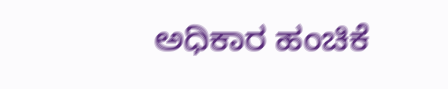ಅಧಿಕಾರ ಹಂಚಿಕೆ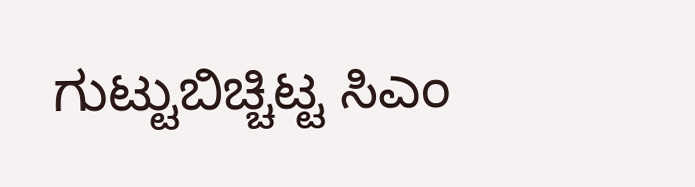ಗುಟ್ಟುಬಿಚ್ಚಿಟ್ಟ ಸಿಎಂ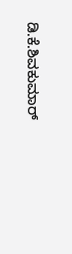ಡಿ.ಕೆ.ಶಿವಕುಮಾರ್